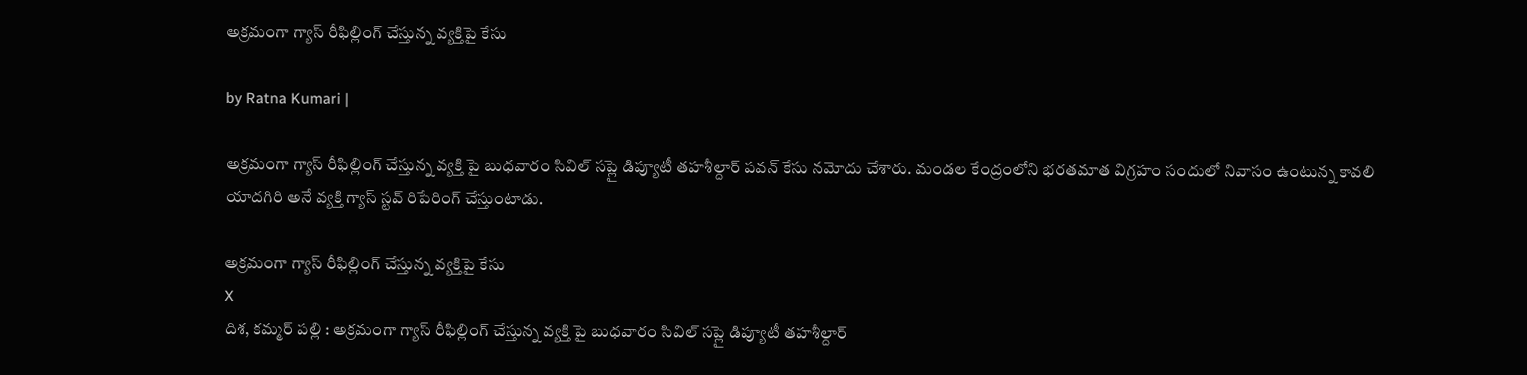అక్రమంగా గ్యాస్‌ రీఫిల్లింగ్‌ చేస్తున్న వ్యక్తిపై కేసు

by Ratna Kumari |

అక్రమంగా గ్యాస్‌ రీఫిల్లింగ్‌ చేస్తున్న వ్యక్తి పై బుధవారం సివిల్ సప్లై డిప్యూటీ త‌హ‌శీల్దార్ పవన్ కేసు నమోదు చేశారు. మండల కేంద్రంలోని భరతమాత విగ్రహం సందులో నివాసం ఉంటున్న కావలి యాదగిరి అనే వ్యక్తి గ్యాస్‌ స్టవ్‌ రిపేరింగ్‌ చేస్తుంటాడు.

అక్రమంగా గ్యాస్‌ రీఫిల్లింగ్‌ చేస్తున్న వ్యక్తిపై కేసు
X
దిశ, కమ్మర్ పల్లి : అక్రమంగా గ్యాస్‌ రీఫిల్లింగ్‌ చేస్తున్న వ్యక్తి పై బుధవారం సివిల్ సప్లై డిప్యూటీ త‌హ‌శీల్దార్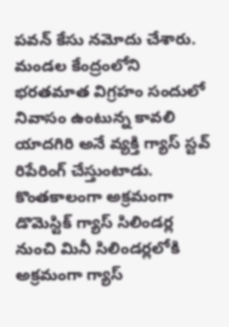పవన్ కేసు నమోదు చేశారు. మండల కేంద్రంలోని భరతమాత విగ్రహం సందులో నివాసం ఉంటున్న కావలి యాదగిరి అనే వ్యక్తి గ్యాస్‌ స్టవ్‌ రిపేరింగ్‌ చేస్తుంటాడు. కొంతకాలంగా అక్రమంగా డొమెస్టిక్‌ గ్యాస్‌ సిలిండర్ల నుంచి మినీ సిలిండర్లలోకి అక్రమంగా గ్యాస్‌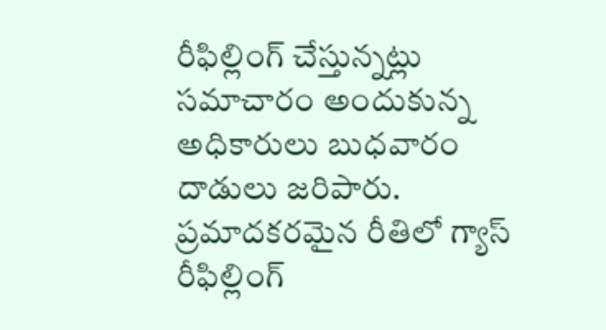రీఫిల్లింగ్‌ చేస్తున్నట్లు సమాచారం అందుకున్న అధికారులు బుధవారం దాడులు జరిపారు. ప్రమాదకరమైన రీతిలో గ్యాస్‌ రీఫిల్లింగ్‌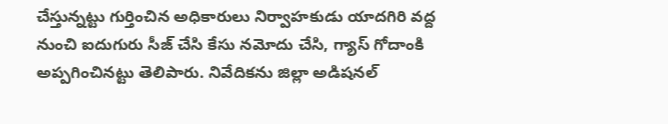చేస్తున్నట్టు గుర్తించిన అధికారులు నిర్వాహకుడు యాదగిరి వద్ద నుంచి ఐదుగురు సీజ్ చేసి కేసు నమోదు చేసి, గ్యాస్ గోదాంకి అప్పగించినట్టు తెలిపారు. నివేదికను జిల్లా అడిషనల్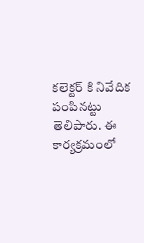కలెక్టర్ కి నివేదిక పంపినట్టు తెలిపారు. ఈ కార్యక్రమంలో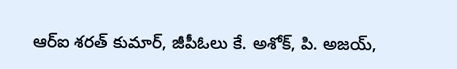ఆర్ఐ శరత్ కుమార్, జీపీఓలు కే. అశోక్, పి. అజయ్,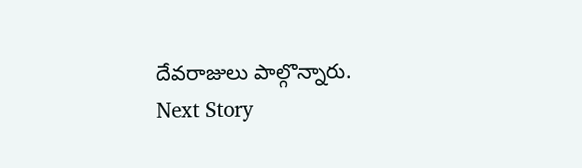దేవరాజులు పాల్గొన్నారు.
Next Story